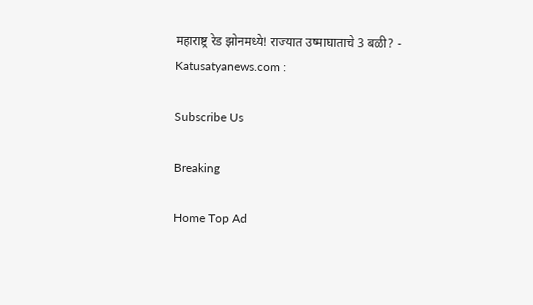महाराष्ट्र रेड झोनमध्ये! राज्यात उष्माघाताचे 3 बळी? - Katusatyanews.com :

Subscribe Us

Breaking

Home Top Ad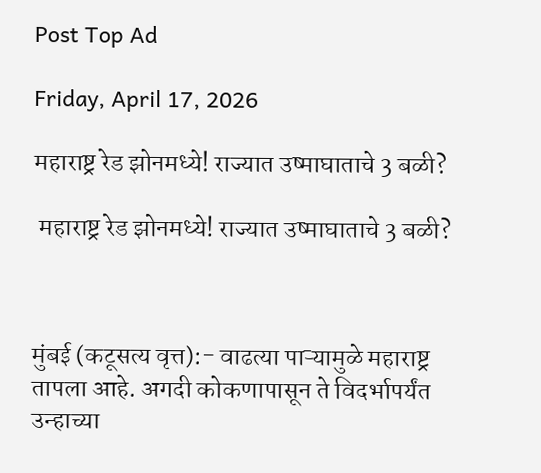Post Top Ad

Friday, April 17, 2026

महाराष्ट्र रेड झोनमध्ये! राज्यात उष्माघाताचे 3 बळी?

 महाराष्ट्र रेड झोनमध्ये! राज्यात उष्माघाताचे 3 बळी?



मुंबई (कटूसत्य वृत्त):- वाढत्या पाऱ्यामुळे महाराष्ट्र तापला आहे. अगदी कोकणापासून ते विदर्भापर्यंत उन्हाच्या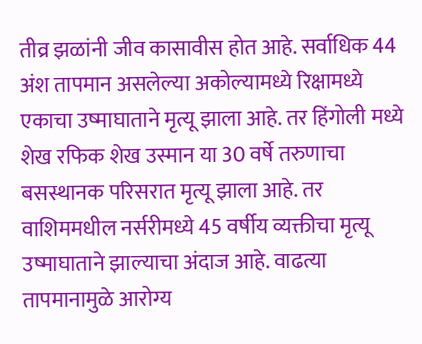तीव्र झळांनी जीव कासावीस होत आहे. सर्वाधिक 44 अंश तापमान असलेल्या अकोल्यामध्ये रिक्षामध्ये एकाचा उष्माघाताने मृत्यू झाला आहे. तर हिंगोली मध्ये शेख रफिक शेख उस्मान या 30 वर्षे तरुणाचा बसस्थानक परिसरात मृत्यू झाला आहे. तर वाशिममधील नर्सरीमध्ये 45 वर्षीय व्यक्तीचा मृत्यू उष्माघाताने झाल्याचा अंदाज आहे. वाढत्या तापमानामुळे आरोग्य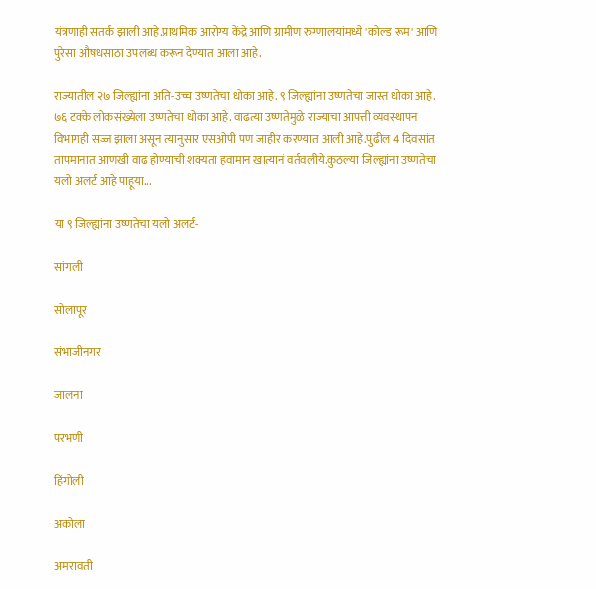यंत्रणाही सतर्क झाली आहे.प्राथमिक आरोग्य केंद्रे आणि ग्रामीण रुग्णालयांमध्ये 'कोल्ड रूम' आणि पुरेसा औषधसाठा उपलब्ध करून देण्यात आला आहे.

राज्यातील २७ जिल्ह्यांना अति-उच्च उष्णतेचा धोका आहे. ९ जिल्ह्यांना उष्णतेचा जास्त धोका आहे. ७६ टक्के लोकसंख्येला उष्णतेचा धोका आहे. वाढत्या उष्णतेमुळे राज्याचा आपत्ती व्यवस्थापन विभागही सज्ज झाला असून त्यानुसार एसओपी पण जाहीर करण्यात आली आहे.पुढील 4 दिवसांत तापमानात आणखी वाढ होण्याची शक्यता हवामान खात्यानं वर्तवलीये.कुठल्या जिल्ह्यांना उष्णतेचा यलो अलर्ट आहे पाहूया...

या ९ जिल्ह्यांना उष्णतेचा यलो अलर्ट-

सांगली

सोलापूर

संभाजीनगर

जालना

परभणी

हिंगोली

अकोला

अमरावती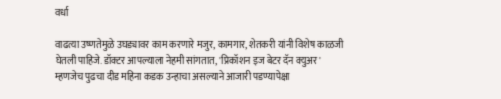वर्धा

वाढत्या उष्णतेमुळे उघड्यावर काम करणारे मजुर, कामगार, शेतकरी यांनी विशेष काळजी घेतली पाहिजे. डॉक्टर आपल्याला नेहमी सांगतात, 'प्रिकॉशन इज बेटर दॅन क्युअर' म्हणजेच पुढचा दीड महिना कडक उन्हाचा असल्याने आजारी पडण्यापेक्षा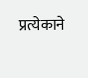प्रत्येकाने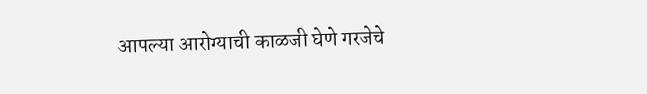आपल्या आरोग्याची काळजी घेणे गरजेचे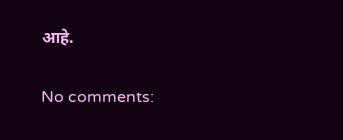आहे.

No comments: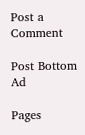Post a Comment

Post Bottom Ad

Pages